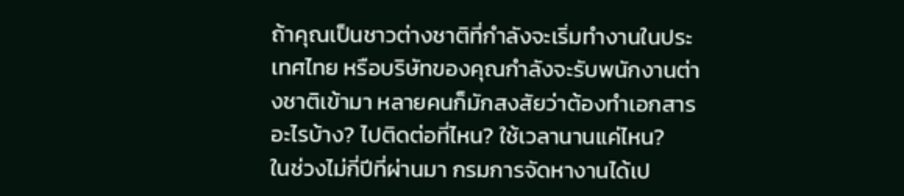ถ้าคุณเป็นชาวต่างชาติที่กำลังจะเริ่มทำงานในประเทศไทย หรือบริษัทของคุณกำลังจะรับพนักงานต่างชาติเข้ามา หลายคนก็มักสงสัยว่าต้องทำเอกสารอะไรบ้าง? ไปติดต่อที่ไหน? ใช้เวลานานแค่ไหน?
ในช่วงไม่กี่ปีที่ผ่านมา กรมการจัดหางานได้เป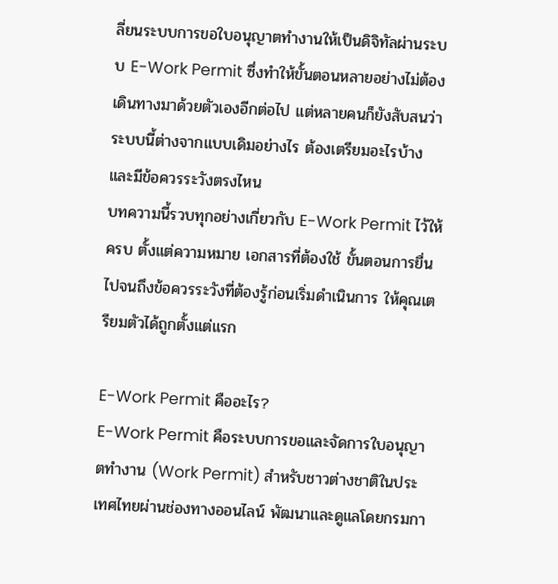ลี่ยนระบบการขอใบอนุญาตทำงานให้เป็นดิจิทัลผ่านระบบ E-Work Permit ซึ่งทำให้ขั้นตอนหลายอย่างไม่ต้องเดินทางมาด้วยตัวเองอีกต่อไป แต่หลายคนก็ยังสับสนว่าระบบนี้ต่างจากแบบเดิมอย่างไร ต้องเตรียมอะไรบ้าง และมีข้อควรระวังตรงไหน
บทความนี้รวบทุกอย่างเกี่ยวกับ E-Work Permit ไว้ให้ครบ ตั้งแต่ความหมาย เอกสารที่ต้องใช้ ขั้นตอนการยื่น ไปจนถึงข้อควรระวังที่ต้องรู้ก่อนเริ่มดำเนินการ ให้คุณเตรียมตัวได้ถูกตั้งแต่แรก

E-Work Permit คืออะไร?
E-Work Permit คือระบบการขอและจัดการใบอนุญาตทำงาน (Work Permit) สำหรับชาวต่างชาติในประเทศไทยผ่านช่องทางออนไลน์ พัฒนาและดูแลโดยกรมกา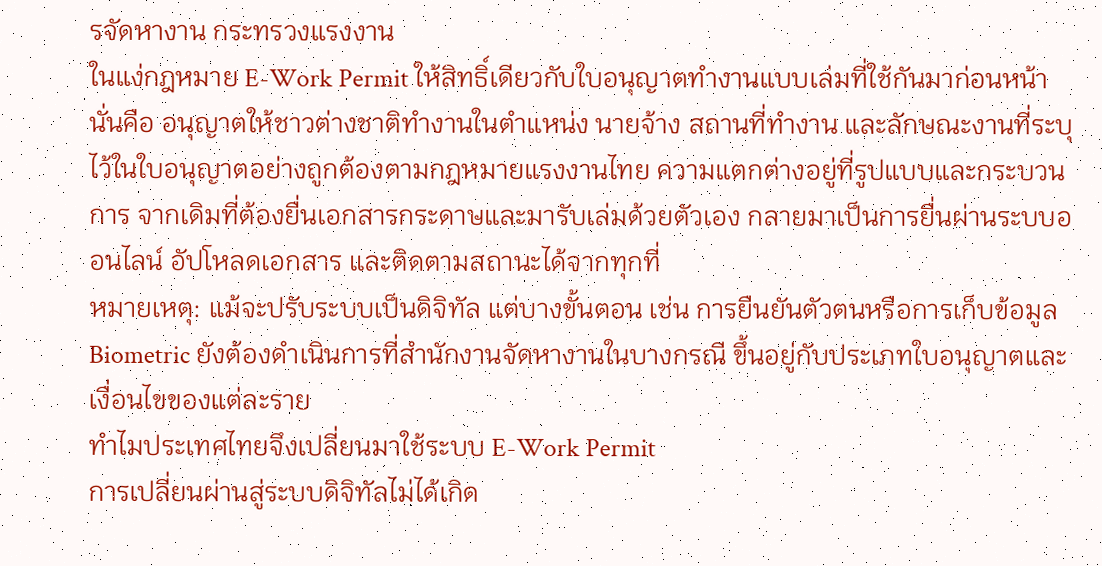รจัดหางาน กระทรวงแรงงาน
ในแง่กฎหมาย E-Work Permit ให้สิทธิ์เดียวกับใบอนุญาตทำงานแบบเล่มที่ใช้กันมาก่อนหน้า นั่นคือ อนุญาตให้ชาวต่างชาติทำงานในตำแหน่ง นายจ้าง สถานที่ทำงาน และลักษณะงานที่ระบุไว้ในใบอนุญาตอย่างถูกต้องตามกฎหมายแรงงานไทย ความแตกต่างอยู่ที่รูปแบบและกระบวนการ จากเดิมที่ต้องยื่นเอกสารกระดาษและมารับเล่มด้วยตัวเอง กลายมาเป็นการยื่นผ่านระบบออนไลน์ อัปโหลดเอกสาร และติดตามสถานะได้จากทุกที่
หมายเหตุ: แม้จะปรับระบบเป็นดิจิทัล แต่บางขั้นตอน เช่น การยืนยันตัวตนหรือการเก็บข้อมูล Biometric ยังต้องดำเนินการที่สำนักงานจัดหางานในบางกรณี ขึ้นอยู่กับประเภทใบอนุญาตและเงื่อนไขของแต่ละราย
ทำไมประเทศไทยจึงเปลี่ยนมาใช้ระบบ E-Work Permit
การเปลี่ยนผ่านสู่ระบบดิจิทัลไม่ได้เกิด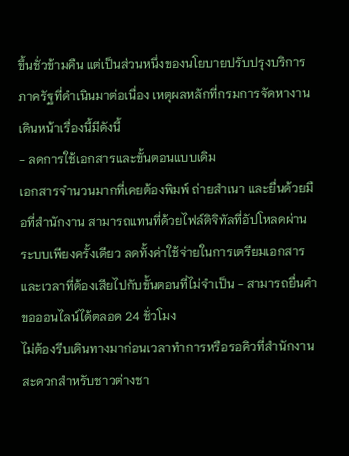ขึ้นชั่วข้ามคืน แต่เป็นส่วนหนึ่งของนโยบายปรับปรุงบริการภาครัฐที่ดำเนินมาต่อเนื่อง เหตุผลหลักที่กรมการจัดหางานเดินหน้าเรื่องนี้มีดังนี้
- ลดการใช้เอกสารและขั้นตอนแบบเดิม
เอกสารจำนวนมากที่เคยต้องพิมพ์ ถ่ายสำเนา และยื่นด้วยมือที่สำนักงาน สามารถแทนที่ด้วยไฟล์ดิจิทัลที่อัปโหลดผ่านระบบเพียงครั้งเดียว ลดทั้งค่าใช้จ่ายในการเตรียมเอกสารและเวลาที่ต้องเสียไปกับขั้นตอนที่ไม่จำเป็น - สามารถยื่นคำขอออนไลน์ได้ตลอด 24 ชั่วโมง
ไม่ต้องรีบเดินทางมาก่อนเวลาทำการหรือรอคิวที่สำนักงาน สะดวกสำหรับชาวต่างชา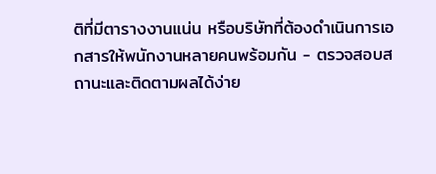ติที่มีตารางงานแน่น หรือบริษัทที่ต้องดำเนินการเอกสารให้พนักงานหลายคนพร้อมกัน - ตรวจสอบสถานะและติดตามผลได้ง่าย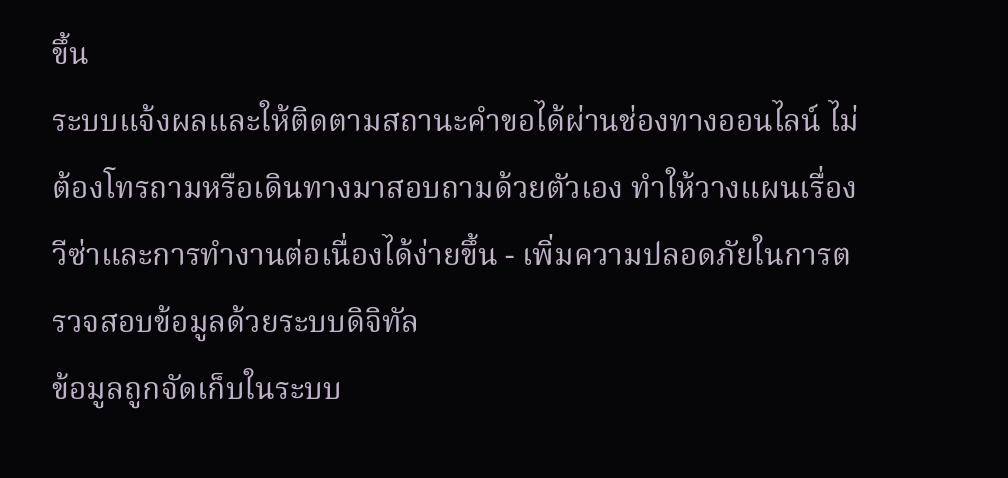ขึ้น
ระบบแจ้งผลและให้ติดตามสถานะคำขอได้ผ่านช่องทางออนไลน์ ไม่ต้องโทรถามหรือเดินทางมาสอบถามด้วยตัวเอง ทำให้วางแผนเรื่องวีซ่าและการทำงานต่อเนื่องได้ง่ายขึ้น - เพิ่มความปลอดภัยในการตรวจสอบข้อมูลด้วยระบบดิจิทัล
ข้อมูลถูกจัดเก็บในระบบ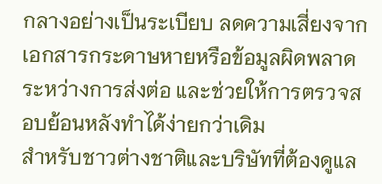กลางอย่างเป็นระเบียบ ลดความเสี่ยงจากเอกสารกระดาษหายหรือข้อมูลผิดพลาดระหว่างการส่งต่อ และช่วยให้การตรวจสอบย้อนหลังทำได้ง่ายกว่าเดิม
สำหรับชาวต่างชาติและบริษัทที่ต้องดูแล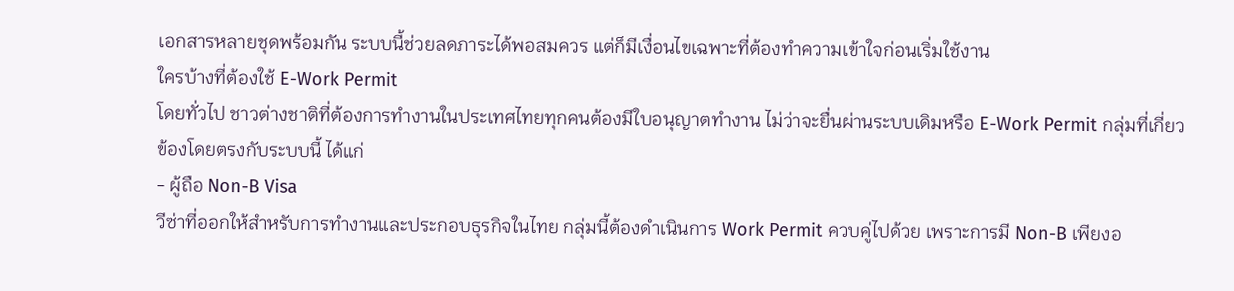เอกสารหลายชุดพร้อมกัน ระบบนี้ช่วยลดภาระได้พอสมควร แต่ก็มีเงื่อนไขเฉพาะที่ต้องทำความเข้าใจก่อนเริ่มใช้งาน
ใครบ้างที่ต้องใช้ E-Work Permit
โดยทั่วไป ชาวต่างชาติที่ต้องการทำงานในประเทศไทยทุกคนต้องมีใบอนุญาตทำงาน ไม่ว่าจะยื่นผ่านระบบเดิมหรือ E-Work Permit กลุ่มที่เกี่ยวข้องโดยตรงกับระบบนี้ ได้แก่
- ผู้ถือ Non-B Visa
วีซ่าที่ออกให้สำหรับการทำงานและประกอบธุรกิจในไทย กลุ่มนี้ต้องดำเนินการ Work Permit ควบคู่ไปด้วย เพราะการมี Non-B เพียงอ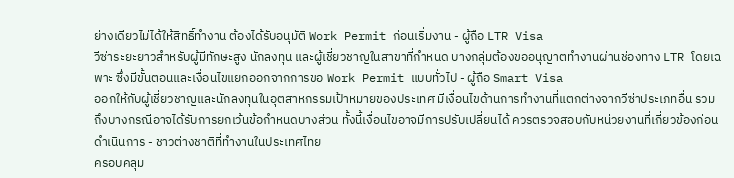ย่างเดียวไม่ได้ให้สิทธิ์ทำงาน ต้องได้รับอนุมัติ Work Permit ก่อนเริ่มงาน - ผู้ถือ LTR Visa
วีซ่าระยะยาวสำหรับผู้มีทักษะสูง นักลงทุน และผู้เชี่ยวชาญในสาขาที่กำหนด บางกลุ่มต้องขออนุญาตทำงานผ่านช่องทาง LTR โดยเฉพาะ ซึ่งมีขั้นตอนและเงื่อนไขแยกออกจากการขอ Work Permit แบบทั่วไป - ผู้ถือ Smart Visa
ออกให้กับผู้เชี่ยวชาญและนักลงทุนในอุตสาหกรรมเป้าหมายของประเทศ มีเงื่อนไขด้านการทำงานที่แตกต่างจากวีซ่าประเภทอื่น รวมถึงบางกรณีอาจได้รับการยกเว้นข้อกำหนดบางส่วน ทั้งนี้เงื่อนไขอาจมีการปรับเปลี่ยนได้ ควรตรวจสอบกับหน่วยงานที่เกี่ยวข้องก่อนดำเนินการ - ชาวต่างชาติที่ทำงานในประเทศไทย
ครอบคลุม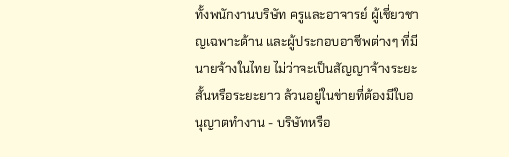ทั้งพนักงานบริษัท ครูและอาจารย์ ผู้เชี่ยวชาญเฉพาะด้าน และผู้ประกอบอาชีพต่างๆ ที่มีนายจ้างในไทย ไม่ว่าจะเป็นสัญญาจ้างระยะสั้นหรือระยะยาว ล้วนอยู่ในข่ายที่ต้องมีใบอนุญาตทำงาน - บริษัทหรือ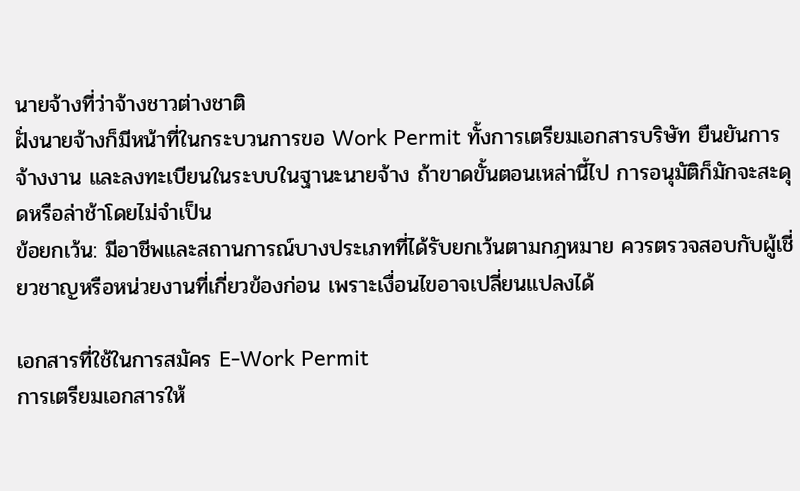นายจ้างที่ว่าจ้างชาวต่างชาติ
ฝั่งนายจ้างก็มีหน้าที่ในกระบวนการขอ Work Permit ทั้งการเตรียมเอกสารบริษัท ยืนยันการจ้างงาน และลงทะเบียนในระบบในฐานะนายจ้าง ถ้าขาดขั้นตอนเหล่านี้ไป การอนุมัติก็มักจะสะดุดหรือล่าช้าโดยไม่จำเป็น
ข้อยกเว้น: มีอาชีพและสถานการณ์บางประเภทที่ได้รับยกเว้นตามกฎหมาย ควรตรวจสอบกับผู้เชี่ยวชาญหรือหน่วยงานที่เกี่ยวข้องก่อน เพราะเงื่อนไขอาจเปลี่ยนแปลงได้

เอกสารที่ใช้ในการสมัคร E-Work Permit
การเตรียมเอกสารให้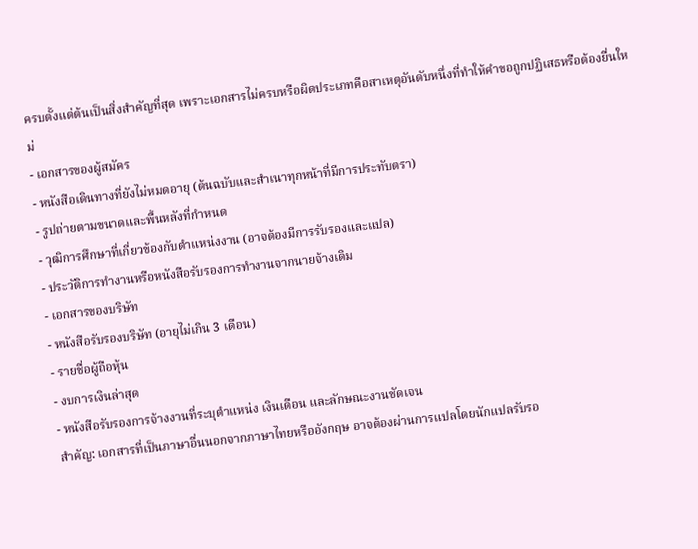ครบตั้งแต่ต้นเป็นสิ่งสำคัญที่สุด เพราะเอกสารไม่ครบหรือผิดประเภทคือสาเหตุอันดับหนึ่งที่ทำให้คำขอถูกปฏิเสธหรือต้องยื่นใหม่
- เอกสารของผู้สมัคร
- หนังสือเดินทางที่ยังไม่หมดอายุ (ต้นฉบับและสำเนาทุกหน้าที่มีการประทับตรา)
- รูปถ่ายตามขนาดและพื้นหลังที่กำหนด
- วุฒิการศึกษาที่เกี่ยวข้องกับตำแหน่งงาน (อาจต้องมีการรับรองและแปล)
- ประวัติการทำงานหรือหนังสือรับรองการทำงานจากนายจ้างเดิม
- เอกสารของบริษัท
- หนังสือรับรองบริษัท (อายุไม่เกิน 3 เดือน)
- รายชื่อผู้ถือหุ้น
- งบการเงินล่าสุด
- หนังสือรับรองการจ้างงานที่ระบุตำแหน่ง เงินเดือน และลักษณะงานชัดเจน
สำคัญ: เอกสารที่เป็นภาษาอื่นนอกจากภาษาไทยหรืออังกฤษ อาจต้องผ่านการแปลโดยนักแปลรับรอ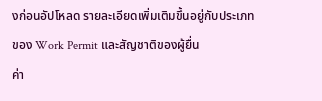งก่อนอัปโหลด รายละเอียดเพิ่มเติมขึ้นอยู่กับประเภทของ Work Permit และสัญชาติของผู้ยื่น
ค่า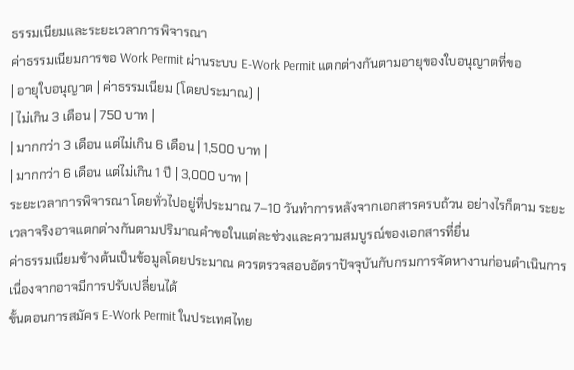ธรรมเนียมและระยะเวลาการพิจารณา
ค่าธรรมเนียมการขอ Work Permit ผ่านระบบ E-Work Permit แตกต่างกันตามอายุของใบอนุญาตที่ขอ
| อายุใบอนุญาต | ค่าธรรมเนียม (โดยประมาณ) |
| ไม่เกิน 3 เดือน | 750 บาท |
| มากกว่า 3 เดือน แต่ไม่เกิน 6 เดือน | 1,500 บาท |
| มากกว่า 6 เดือน แต่ไม่เกิน 1 ปี | 3,000 บาท |
ระยะเวลาการพิจารณา โดยทั่วไปอยู่ที่ประมาณ 7–10 วันทำการหลังจากเอกสารครบถ้วน อย่างไรก็ตาม ระยะเวลาจริงอาจแตกต่างกันตามปริมาณคำขอในแต่ละช่วงและความสมบูรณ์ของเอกสารที่ยื่น
ค่าธรรมเนียมข้างต้นเป็นข้อมูลโดยประมาณ ควรตรวจสอบอัตราปัจจุบันกับกรมการจัดหางานก่อนดำเนินการ เนื่องจากอาจมีการปรับเปลี่ยนได้
ขั้นตอนการสมัคร E-Work Permit ในประเทศไทย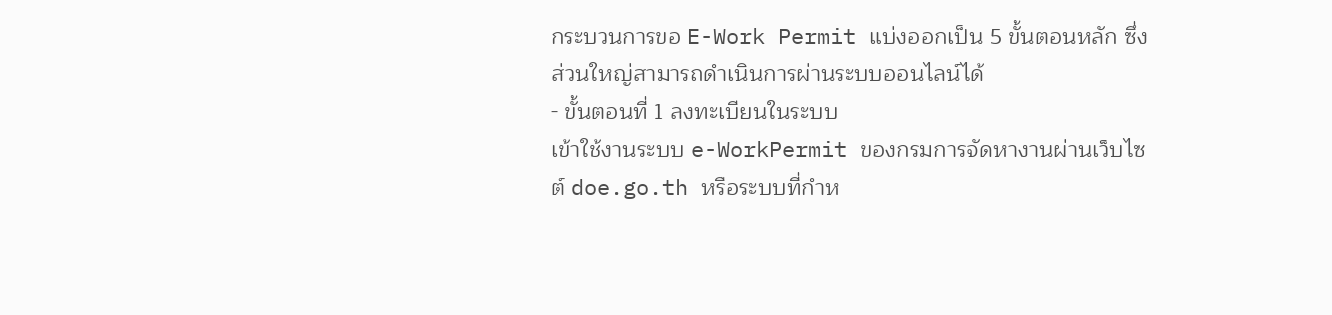กระบวนการขอ E-Work Permit แบ่งออกเป็น 5 ขั้นตอนหลัก ซึ่งส่วนใหญ่สามารถดำเนินการผ่านระบบออนไลน์ได้
- ขั้นตอนที่ 1 ลงทะเบียนในระบบ
เข้าใช้งานระบบ e-WorkPermit ของกรมการจัดหางานผ่านเว็บไซต์ doe.go.th หรือระบบที่กำห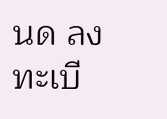นด ลงทะเบี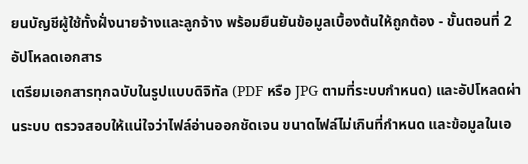ยนบัญชีผู้ใช้ทั้งฝั่งนายจ้างและลูกจ้าง พร้อมยืนยันข้อมูลเบื้องต้นให้ถูกต้อง - ขั้นตอนที่ 2 อัปโหลดเอกสาร
เตรียมเอกสารทุกฉบับในรูปแบบดิจิทัล (PDF หรือ JPG ตามที่ระบบกำหนด) และอัปโหลดผ่านระบบ ตรวจสอบให้แน่ใจว่าไฟล์อ่านออกชัดเจน ขนาดไฟล์ไม่เกินที่กำหนด และข้อมูลในเอ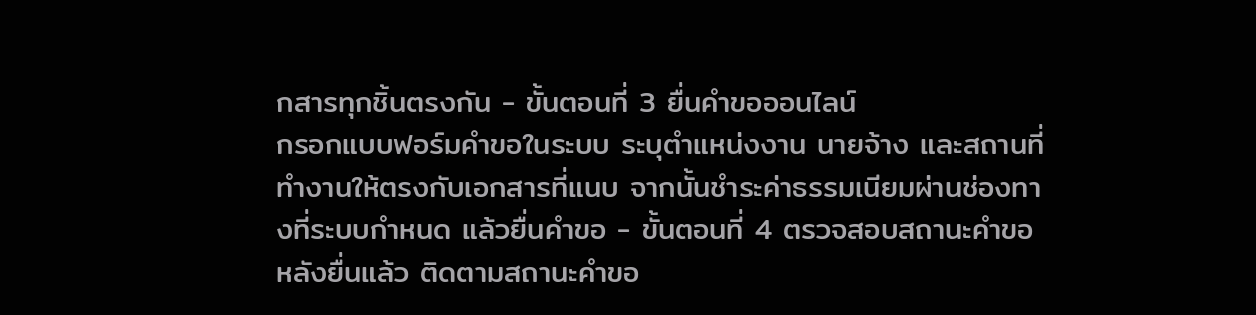กสารทุกชิ้นตรงกัน - ขั้นตอนที่ 3 ยื่นคำขอออนไลน์
กรอกแบบฟอร์มคำขอในระบบ ระบุตำแหน่งงาน นายจ้าง และสถานที่ทำงานให้ตรงกับเอกสารที่แนบ จากนั้นชำระค่าธรรมเนียมผ่านช่องทางที่ระบบกำหนด แล้วยื่นคำขอ - ขั้นตอนที่ 4 ตรวจสอบสถานะคำขอ
หลังยื่นแล้ว ติดตามสถานะคำขอ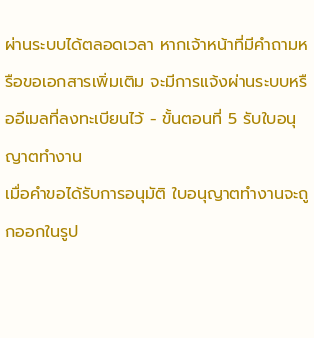ผ่านระบบได้ตลอดเวลา หากเจ้าหน้าที่มีคำถามหรือขอเอกสารเพิ่มเติม จะมีการแจ้งผ่านระบบหรืออีเมลที่ลงทะเบียนไว้ - ขั้นตอนที่ 5 รับใบอนุญาตทำงาน
เมื่อคำขอได้รับการอนุมัติ ใบอนุญาตทำงานจะถูกออกในรูป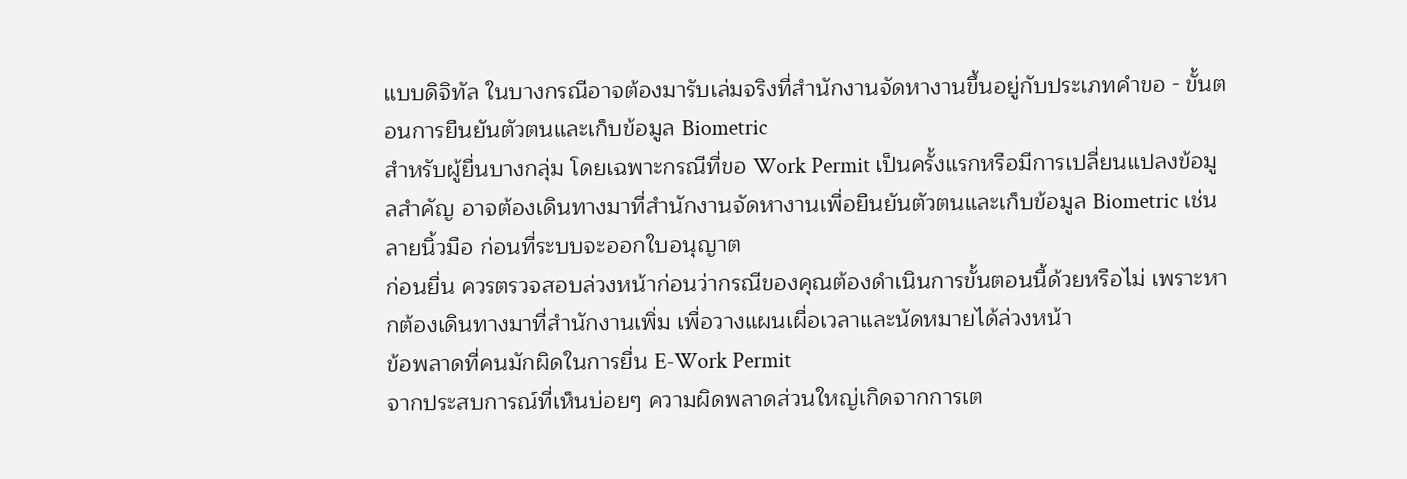แบบดิจิทัล ในบางกรณีอาจต้องมารับเล่มจริงที่สำนักงานจัดหางานขึ้นอยู่กับประเภทคำขอ - ขั้นตอนการยืนยันตัวตนและเก็บข้อมูล Biometric
สำหรับผู้ยื่นบางกลุ่ม โดยเฉพาะกรณีที่ขอ Work Permit เป็นครั้งแรกหรือมีการเปลี่ยนแปลงข้อมูลสำคัญ อาจต้องเดินทางมาที่สำนักงานจัดหางานเพื่อยืนยันตัวตนและเก็บข้อมูล Biometric เช่น ลายนิ้วมือ ก่อนที่ระบบจะออกใบอนุญาต
ก่อนยื่น ควรตรวจสอบล่วงหน้าก่อนว่ากรณีของคุณต้องดำเนินการขั้นตอนนี้ด้วยหรือไม่ เพราะหากต้องเดินทางมาที่สำนักงานเพิ่ม เพื่อวางแผนเผื่อเวลาและนัดหมายได้ล่วงหน้า
ข้อพลาดที่คนมักผิดในการยื่น E-Work Permit
จากประสบการณ์ที่เห็นบ่อยๆ ความผิดพลาดส่วนใหญ่เกิดจากการเต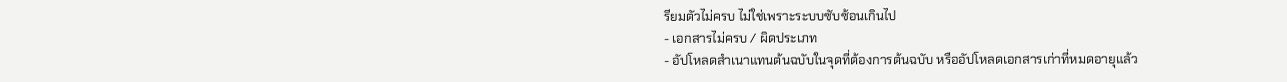รียมตัวไม่ครบ ไม่ใช่เพราะระบบซับซ้อนเกินไป
- เอกสารไม่ครบ / ผิดประเภท
- อัปโหลดสำเนาแทนต้นฉบับในจุดที่ต้องการต้นฉบับ หรืออัปโหลดเอกสารเก่าที่หมดอายุแล้ว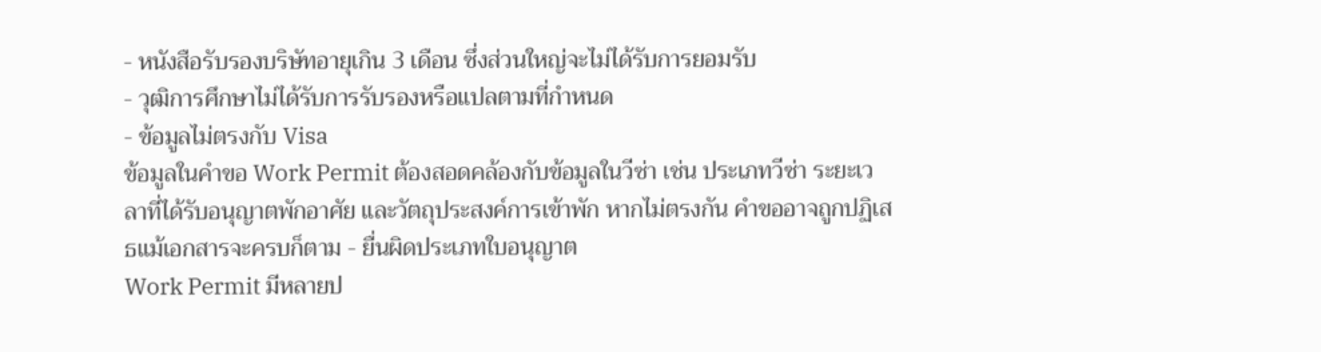- หนังสือรับรองบริษัทอายุเกิน 3 เดือน ซึ่งส่วนใหญ่จะไม่ได้รับการยอมรับ
- วุฒิการศึกษาไม่ได้รับการรับรองหรือแปลตามที่กำหนด
- ข้อมูลไม่ตรงกับ Visa
ข้อมูลในคำขอ Work Permit ต้องสอดคล้องกับข้อมูลในวีซ่า เช่น ประเภทวีซ่า ระยะเวลาที่ได้รับอนุญาตพักอาศัย และวัตถุประสงค์การเข้าพัก หากไม่ตรงกัน คำขออาจถูกปฏิเสธแม้เอกสารจะครบก็ตาม - ยื่นผิดประเภทใบอนุญาต
Work Permit มีหลายป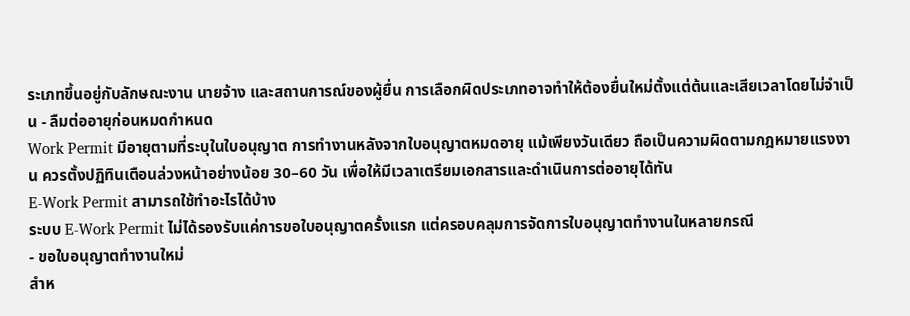ระเภทขึ้นอยู่กับลักษณะงาน นายจ้าง และสถานการณ์ของผู้ยื่น การเลือกผิดประเภทอาจทำให้ต้องยื่นใหม่ตั้งแต่ต้นและเสียเวลาโดยไม่จำเป็น - ลืมต่ออายุก่อนหมดกำหนด
Work Permit มีอายุตามที่ระบุในใบอนุญาต การทำงานหลังจากใบอนุญาตหมดอายุ แม้เพียงวันเดียว ถือเป็นความผิดตามกฎหมายแรงงาน ควรตั้งปฏิทินเตือนล่วงหน้าอย่างน้อย 30–60 วัน เพื่อให้มีเวลาเตรียมเอกสารและดำเนินการต่ออายุได้ทัน
E-Work Permit สามารถใช้ทำอะไรได้บ้าง
ระบบ E-Work Permit ไม่ได้รองรับแค่การขอใบอนุญาตครั้งแรก แต่ครอบคลุมการจัดการใบอนุญาตทำงานในหลายกรณี
- ขอใบอนุญาตทำงานใหม่
สำห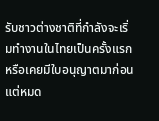รับชาวต่างชาติที่กำลังจะเริ่มทำงานในไทยเป็นครั้งแรก หรือเคยมีใบอนุญาตมาก่อนแต่หมด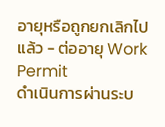อายุหรือถูกยกเลิกไปแล้ว - ต่ออายุ Work Permit
ดำเนินการผ่านระบ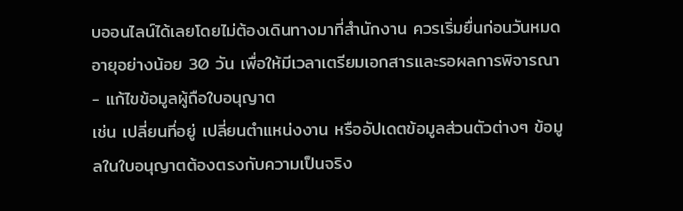บออนไลน์ได้เลยโดยไม่ต้องเดินทางมาที่สำนักงาน ควรเริ่มยื่นก่อนวันหมดอายุอย่างน้อย 30 วัน เพื่อให้มีเวลาเตรียมเอกสารและรอผลการพิจารณา - แก้ไขข้อมูลผู้ถือใบอนุญาต
เช่น เปลี่ยนที่อยู่ เปลี่ยนตำแหน่งงาน หรืออัปเดตข้อมูลส่วนตัวต่างๆ ข้อมูลในใบอนุญาตต้องตรงกับความเป็นจริง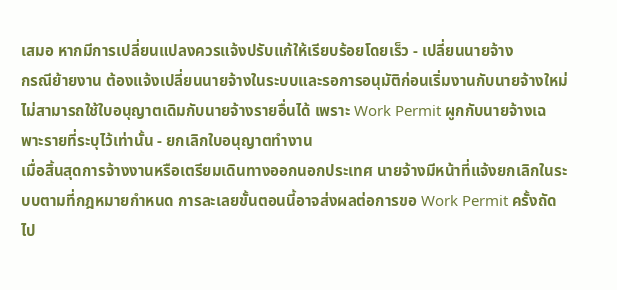เสมอ หากมีการเปลี่ยนแปลงควรแจ้งปรับแก้ให้เรียบร้อยโดยเร็ว - เปลี่ยนนายจ้าง
กรณีย้ายงาน ต้องแจ้งเปลี่ยนนายจ้างในระบบและรอการอนุมัติก่อนเริ่มงานกับนายจ้างใหม่ ไม่สามารถใช้ใบอนุญาตเดิมกับนายจ้างรายอื่นได้ เพราะ Work Permit ผูกกับนายจ้างเฉพาะรายที่ระบุไว้เท่านั้น - ยกเลิกใบอนุญาตทำงาน
เมื่อสิ้นสุดการจ้างงานหรือเตรียมเดินทางออกนอกประเทศ นายจ้างมีหน้าที่แจ้งยกเลิกในระบบตามที่กฎหมายกำหนด การละเลยขั้นตอนนี้อาจส่งผลต่อการขอ Work Permit ครั้งถัดไป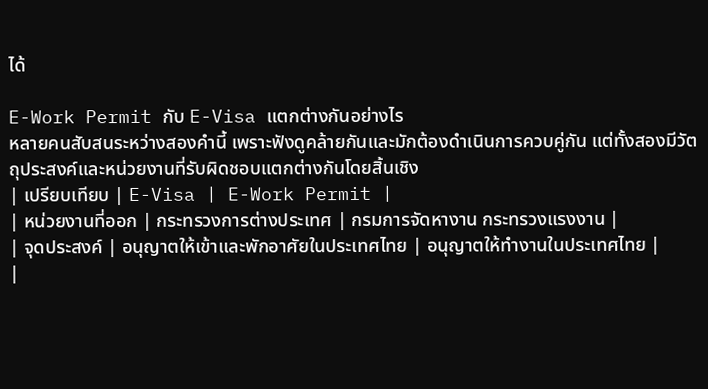ได้

E-Work Permit กับ E-Visa แตกต่างกันอย่างไร
หลายคนสับสนระหว่างสองคำนี้ เพราะฟังดูคล้ายกันและมักต้องดำเนินการควบคู่กัน แต่ทั้งสองมีวัตถุประสงค์และหน่วยงานที่รับผิดชอบแตกต่างกันโดยสิ้นเชิง
| เปรียบเทียบ | E-Visa | E-Work Permit |
| หน่วยงานที่ออก | กระทรวงการต่างประเทศ | กรมการจัดหางาน กระทรวงแรงงาน |
| จุดประสงค์ | อนุญาตให้เข้าและพักอาศัยในประเทศไทย | อนุญาตให้ทำงานในประเทศไทย |
|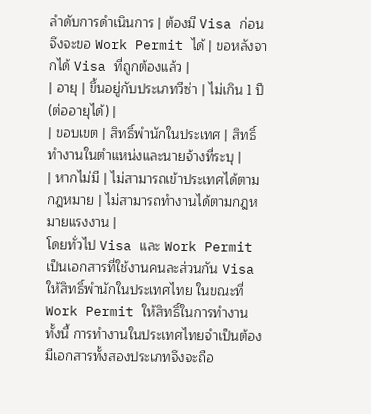ลำดับการดำเนินการ | ต้องมี Visa ก่อนจึงจะขอ Work Permit ได้ | ขอหลังจากได้ Visa ที่ถูกต้องแล้ว |
| อายุ | ขึ้นอยู่กับประเภทวีซ่า | ไม่เกิน 1 ปี (ต่ออายุได้) |
| ขอบเขต | สิทธิ์พำนักในประเทศ | สิทธิ์ทำงานในตำแหน่งและนายจ้างที่ระบุ |
| หากไม่มี | ไม่สามารถเข้าประเทศได้ตามกฎหมาย | ไม่สามารถทำงานได้ตามกฎหมายแรงงาน |
โดยทั่วไป Visa และ Work Permit เป็นเอกสารที่ใช้งานคนละส่วนกัน Visa ให้สิทธิ์พำนักในประเทศไทย ในขณะที่ Work Permit ให้สิทธิ์ในการทำงาน ทั้งนี้ การทำงานในประเทศไทยจำเป็นต้องมีเอกสารทั้งสองประเภทจึงจะถือ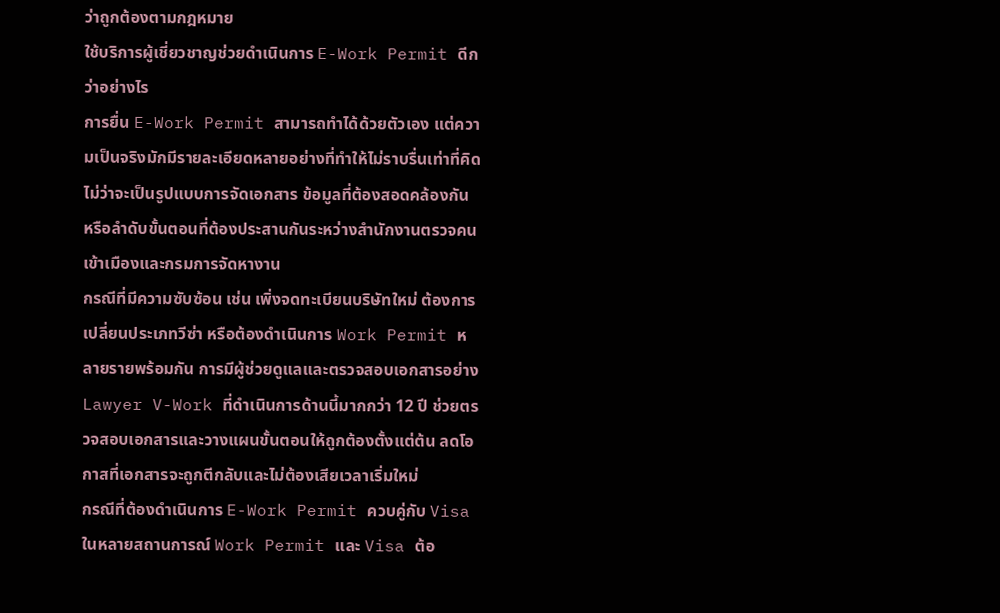ว่าถูกต้องตามกฎหมาย
ใช้บริการผู้เชี่ยวชาญช่วยดำเนินการ E-Work Permit ดีกว่าอย่างไร
การยื่น E-Work Permit สามารถทำได้ด้วยตัวเอง แต่ความเป็นจริงมักมีรายละเอียดหลายอย่างที่ทำให้ไม่ราบรื่นเท่าที่คิด ไม่ว่าจะเป็นรูปแบบการจัดเอกสาร ข้อมูลที่ต้องสอดคล้องกัน หรือลำดับขั้นตอนที่ต้องประสานกันระหว่างสำนักงานตรวจคนเข้าเมืองและกรมการจัดหางาน
กรณีที่มีความซับซ้อน เช่น เพิ่งจดทะเบียนบริษัทใหม่ ต้องการเปลี่ยนประเภทวีซ่า หรือต้องดำเนินการ Work Permit หลายรายพร้อมกัน การมีผู้ช่วยดูแลและตรวจสอบเอกสารอย่าง Lawyer V-Work ที่ดำเนินการด้านนี้มากกว่า 12 ปี ช่วยตรวจสอบเอกสารและวางแผนขั้นตอนให้ถูกต้องตั้งแต่ต้น ลดโอกาสที่เอกสารจะถูกตีกลับและไม่ต้องเสียเวลาเริ่มใหม่
กรณีที่ต้องดำเนินการ E-Work Permit ควบคู่กับ Visa
ในหลายสถานการณ์ Work Permit และ Visa ต้อ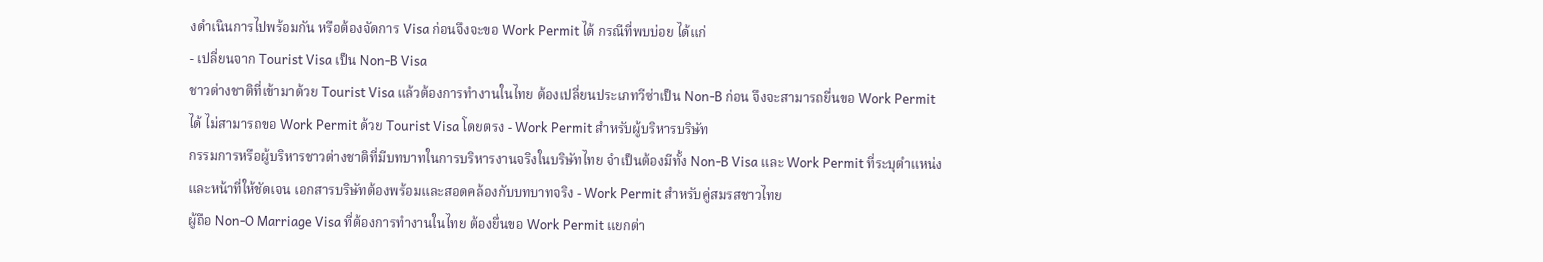งดำเนินการไปพร้อมกัน หรือต้องจัดการ Visa ก่อนจึงจะขอ Work Permit ได้ กรณีที่พบบ่อย ได้แก่
- เปลี่ยนจาก Tourist Visa เป็น Non-B Visa
ชาวต่างชาติที่เข้ามาด้วย Tourist Visa แล้วต้องการทำงานในไทย ต้องเปลี่ยนประเภทวีซ่าเป็น Non-B ก่อน จึงจะสามารถยื่นขอ Work Permit ได้ ไม่สามารถขอ Work Permit ด้วย Tourist Visa โดยตรง - Work Permit สำหรับผู้บริหารบริษัท
กรรมการหรือผู้บริหารชาวต่างชาติที่มีบทบาทในการบริหารงานจริงในบริษัทไทย จำเป็นต้องมีทั้ง Non-B Visa และ Work Permit ที่ระบุตำแหน่งและหน้าที่ให้ชัดเจน เอกสารบริษัทต้องพร้อมและสอดคล้องกับบทบาทจริง - Work Permit สำหรับคู่สมรสชาวไทย
ผู้ถือ Non-O Marriage Visa ที่ต้องการทำงานในไทย ต้องยื่นขอ Work Permit แยกต่า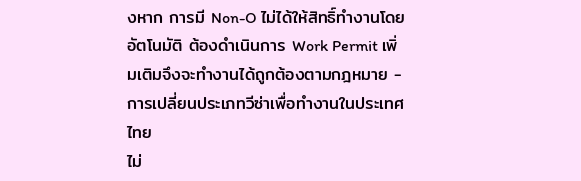งหาก การมี Non-O ไม่ได้ให้สิทธิ์ทำงานโดยอัตโนมัติ ต้องดำเนินการ Work Permit เพิ่มเติมจึงจะทำงานได้ถูกต้องตามกฎหมาย - การเปลี่ยนประเภทวีซ่าเพื่อทำงานในประเทศไทย
ไม่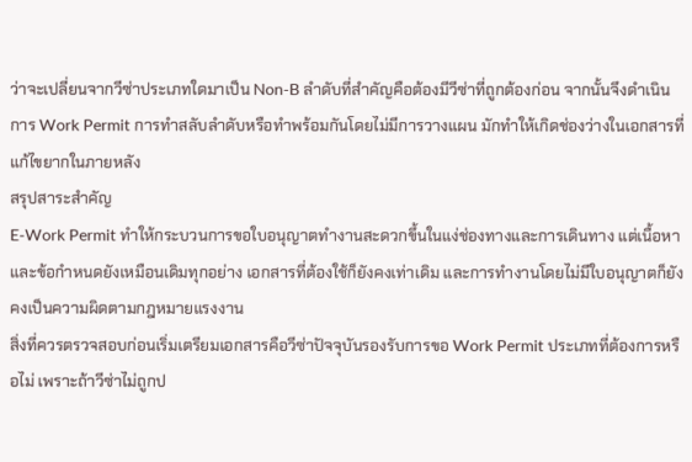ว่าจะเปลี่ยนจากวีซ่าประเภทใดมาเป็น Non-B ลำดับที่สำคัญคือต้องมีวีซ่าที่ถูกต้องก่อน จากนั้นจึงดำเนินการ Work Permit การทำสลับลำดับหรือทำพร้อมกันโดยไม่มีการวางแผน มักทำให้เกิดช่องว่างในเอกสารที่แก้ไขยากในภายหลัง
สรุปสาระสำคัญ
E-Work Permit ทำให้กระบวนการขอใบอนุญาตทำงานสะดวกขึ้นในแง่ช่องทางและการเดินทาง แต่เนื้อหาและข้อกำหนดยังเหมือนเดิมทุกอย่าง เอกสารที่ต้องใช้ก็ยังคงเท่าเดิม และการทำงานโดยไม่มีใบอนุญาตก็ยังคงเป็นความผิดตามกฎหมายแรงงาน
สิ่งที่ควรตรวจสอบก่อนเริ่มเตรียมเอกสารคือวีซ่าปัจจุบันรองรับการขอ Work Permit ประเภทที่ต้องการหรือไม่ เพราะถ้าวีซ่าไม่ถูกป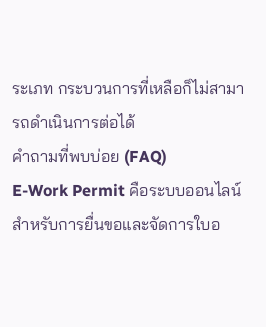ระเภท กระบวนการที่เหลือก็ไม่สามารถดำเนินการต่อได้
คำถามที่พบบ่อย (FAQ)
E-Work Permit คือระบบออนไลน์สำหรับการยื่นขอและจัดการใบอ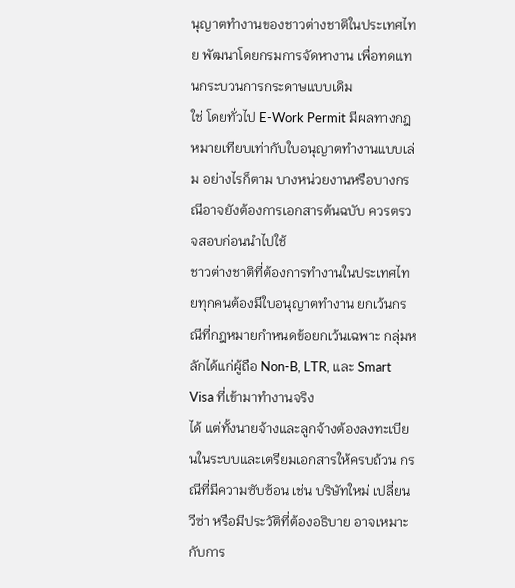นุญาตทำงานของชาวต่างชาติในประเทศไทย พัฒนาโดยกรมการจัดหางาน เพื่อทดแทนกระบวนการกระดาษแบบเดิม
ใช่ โดยทั่วไป E-Work Permit มีผลทางกฎหมายเทียบเท่ากับใบอนุญาตทำงานแบบเล่ม อย่างไรก็ตาม บางหน่วยงานหรือบางกรณีอาจยังต้องการเอกสารต้นฉบับ ควรตรวจสอบก่อนนำไปใช้
ชาวต่างชาติที่ต้องการทำงานในประเทศไทยทุกคนต้องมีใบอนุญาตทำงาน ยกเว้นกรณีที่กฎหมายกำหนดข้อยกเว้นเฉพาะ กลุ่มหลักได้แก่ผู้ถือ Non-B, LTR, และ Smart Visa ที่เข้ามาทำงานจริง
ได้ แต่ทั้งนายจ้างและลูกจ้างต้องลงทะเบียนในระบบและเตรียมเอกสารให้ครบถ้วน กรณีที่มีความซับซ้อน เช่น บริษัทใหม่ เปลี่ยนวีซ่า หรือมีประวัติที่ต้องอธิบาย อาจเหมาะกับการ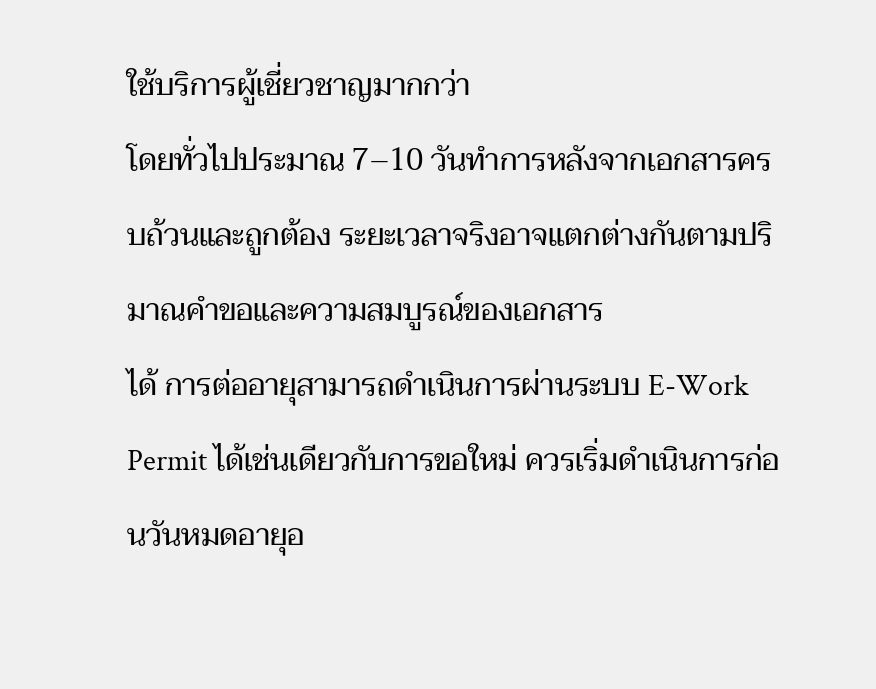ใช้บริการผู้เชี่ยวชาญมากกว่า
โดยทั่วไปประมาณ 7–10 วันทำการหลังจากเอกสารครบถ้วนและถูกต้อง ระยะเวลาจริงอาจแตกต่างกันตามปริมาณคำขอและความสมบูรณ์ของเอกสาร
ได้ การต่ออายุสามารถดำเนินการผ่านระบบ E-Work Permit ได้เช่นเดียวกับการขอใหม่ ควรเริ่มดำเนินการก่อนวันหมดอายุอ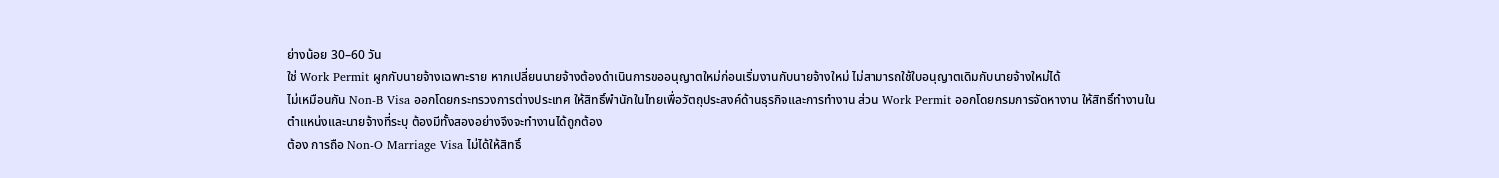ย่างน้อย 30–60 วัน
ใช่ Work Permit ผูกกับนายจ้างเฉพาะราย หากเปลี่ยนนายจ้างต้องดำเนินการขออนุญาตใหม่ก่อนเริ่มงานกับนายจ้างใหม่ ไม่สามารถใช้ใบอนุญาตเดิมกับนายจ้างใหม่ได้
ไม่เหมือนกัน Non-B Visa ออกโดยกระทรวงการต่างประเทศ ให้สิทธิ์พำนักในไทยเพื่อวัตถุประสงค์ด้านธุรกิจและการทำงาน ส่วน Work Permit ออกโดยกรมการจัดหางาน ให้สิทธิ์ทำงานในตำแหน่งและนายจ้างที่ระบุ ต้องมีทั้งสองอย่างจึงจะทำงานได้ถูกต้อง
ต้อง การถือ Non-O Marriage Visa ไม่ได้ให้สิทธิ์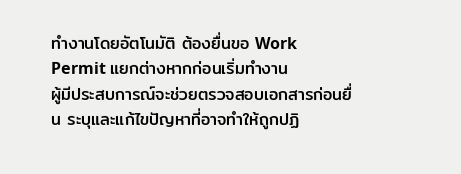ทำงานโดยอัตโนมัติ ต้องยื่นขอ Work Permit แยกต่างหากก่อนเริ่มทำงาน
ผู้มีประสบการณ์จะช่วยตรวจสอบเอกสารก่อนยื่น ระบุและแก้ไขปัญหาที่อาจทำให้ถูกปฏิ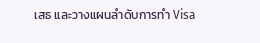เสธ และวางแผนลำดับการทำ Visa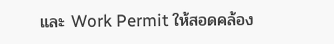และ Work Permit ให้สอดคล้อง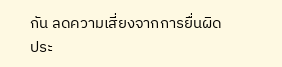กัน ลดความเสี่ยงจากการยื่นผิดประ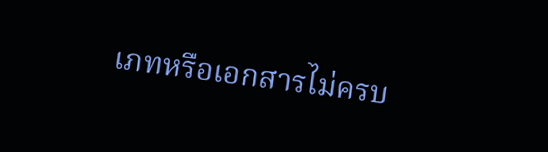เภทหรือเอกสารไม่ครบ